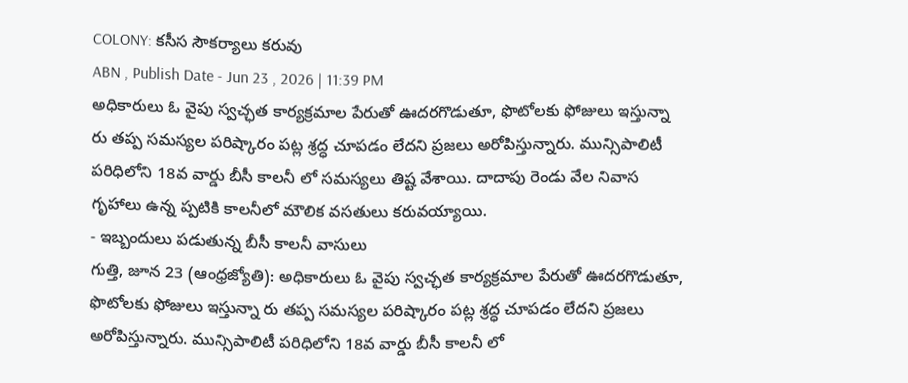COLONY: కసీస సౌకర్యాలు కరువు
ABN , Publish Date - Jun 23 , 2026 | 11:39 PM
అధికారులు ఓ వైపు స్వచ్ఛత కార్యక్రమాల పేరుతో ఊదరగొడుతూ, ఫొటోలకు ఫోజులు ఇస్తున్నా రు తప్ప సమస్యల పరిష్కారం పట్ల శ్రద్ధ చూపడం లేదని ప్రజలు అరోపిస్తున్నారు. మున్సిపాలిటీ పరిధిలోని 18వ వార్డు బీసీ కాలనీ లో సమస్యలు తిష్ట వేశాయి. దాదాపు రెండు వేల నివాస గృహాలు ఉన్న ప్పటికి కాలనీలో మౌలిక వసతులు కరువయ్యాయి.
- ఇబ్బందులు పడుతున్న బీసీ కాలనీ వాసులు
గుత్తి, జూన 23 (ఆంధ్రజ్యోతి): అధికారులు ఓ వైపు స్వచ్ఛత కార్యక్రమాల పేరుతో ఊదరగొడుతూ, ఫొటోలకు ఫోజులు ఇస్తున్నా రు తప్ప సమస్యల పరిష్కారం పట్ల శ్రద్ధ చూపడం లేదని ప్రజలు అరోపిస్తున్నారు. మున్సిపాలిటీ పరిధిలోని 18వ వార్డు బీసీ కాలనీ లో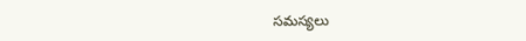సమస్యలు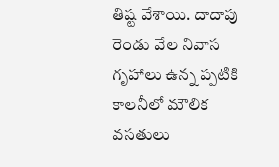తిష్ట వేశాయి. దాదాపు రెండు వేల నివాస గృహాలు ఉన్న ప్పటికి కాలనీలో మౌలిక వసతులు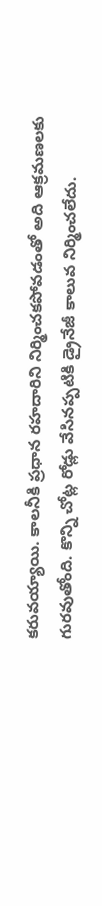కరువయ్యాయి. కాలనీకి ప్రధాన రహదారిని నిర్మించకపోవడంతో అది ఆక్రమణలకు గురవుతోంది. కొన్ని చోట్ల రోడ్లు వేసినప్పటికి డ్రైనేజీ కాలువ నిర్మించలేదు.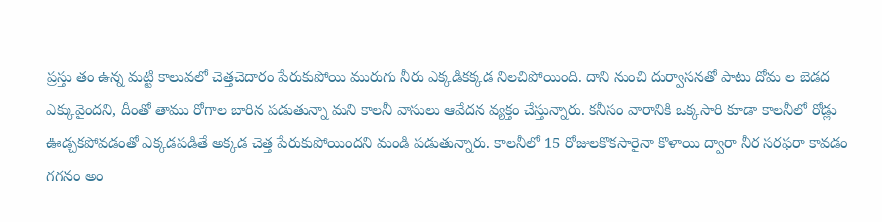ప్రస్తు తం ఉన్న మట్టి కాలువలో చెత్తచెదారం పేరుకుపోయి మురుగు నీరు ఎక్కడికక్కడ నిలచిపోయింది. దాని నుంచి దుర్వాసనతో పాటు దోమ ల బెడద ఎక్కువైందని, దీంతో తాము రోగాల బారిన పడుతున్నా మని కాలనీ వాసులు ఆవేదన వ్యక్తం చేస్తున్నారు. కనీసం వారానికి ఒక్కసారి కూడా కాలనీలో రోడ్లు ఊడ్చకపోవడంతో ఎక్కడపడితే అక్కడ చెత్త పేరుకుపోయిందని మండి పడుతున్నారు. కాలనీలో 15 రోజులకొకసారైనా కొళాయి ద్వారా నీర సరఫరా కావడం గగనం అం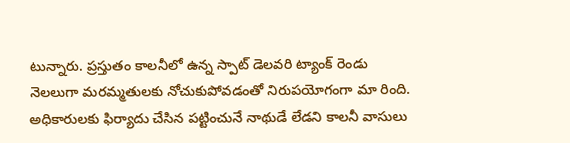టున్నారు. ప్రస్తుతం కాలనీలో ఉన్న స్పాట్ డెలవరి ట్యాంక్ రెండు నెలలుగా మరమ్మతులకు నోచుకుపోవడంతో నిరుపయోగంగా మా రింది. అధికారులకు ఫిర్యాదు చేసిన పట్టించునే నాథుడే లేడని కాలనీ వాసులు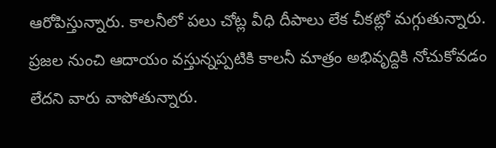ఆరోపిస్తున్నారు. కాలనీలో పలు చోట్ల వీధి దీపాలు లేక చీకట్లో మగ్గుతున్నారు. ప్రజల నుంచి ఆదాయం వస్తున్నప్పటికి కాలనీ మాత్రం అభివృద్దికి నోచుకోవడం లేదని వారు వాపోతున్నారు.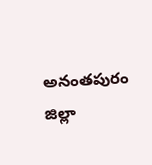అనంతపురం జిల్లా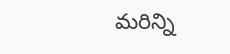మరిన్ని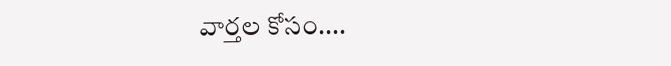వార్తల కోసం....